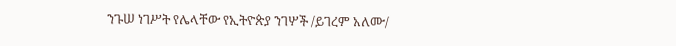ንጉሠ ነገሥት የሌላቸው የኢትዮጵያ ንገሦች /ይገረም አለሙ/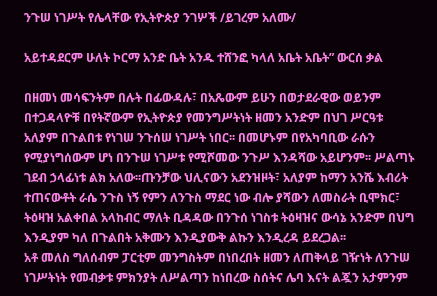ንጉሠ ነገሥት የሌላቸው የኢትዮጵያ ንገሦች /ይገረም አለሙ/

አይተዳደርም ሁለት ኮርማ አንድ ቤት አንዱ ተሸንፎ ካላለ አቤት አቤት” ውርሰ ቃል

በዘመነ መሳፍንትም በሉት በፊውዳሉ፣ በአጼውም ይሁን በወታደራዊው ወይንም በተጋዳላዮቹ በየትኛውም የኢትዮጵያ የመንግሥትነት ዘመን አንድም በህገ ሥርዓቱ አለያም በጉልበቱ የነገሠ ንጉሰሠ ነገሥት ነበር፡፡ በመሆኑም በየአካባቢው ራሱን የሚያነግሰውም ሆነ በንጉሠ ነገሥቱ የሚሾመው ንጉሥ እንዳሻው አይሆንም፡፡ ሥልጣኑ ገደብ ኃላፊነቱ ልክ አለው፡፡ጡንቻው ህሊናውን አደንዝዞት፣ አለያም ከማን አንሼ እብሪት ተጠናውቶት ራሴ ንጉስ ነኝ የምን ለንጉስ ማደር ነው ብሎ ያሻውን ለመስራት ቢሞክር፣ ትዕዛዝ አልቀበል አላከብር ማለት ቢዳዳው በንጉሰ ነገስቱ ትዕዛዝና ውሳኔ አንድም በህግ እንዲያም ካለ በጉልበት አቅሙን እንዲያውቅ ልኩን እንዲረዳ ይደረጋል፡፡
አቶ መለስ ግለሰብም ፓርቲም መንግስትም በነበረበት ዘመን ለጠቅላይ ገዥነት ለንጉሠ ነገሥትነት የመብቃቱ ምክንያት ለሥልጣን ከነበረው ስሰትና ሌባ እናት ልጇን አታምንም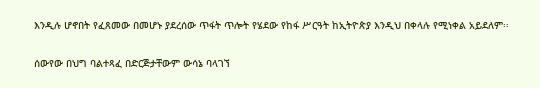እንዲሉ ሆኖበት የፈጸመው በመሆኑ ያደረሰው ጥፋት ጥሎት የሄደው የከፋ ሥርዓት ከኢትዮጵያ እንዲህ በቀላሉ የሚነቀል አይደለም፡፡

ሰውየው በህግ ባልተጻፈ በድርጅታቸውም ውሳኔ ባላገኘ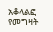አቆላልፎ የመግዛት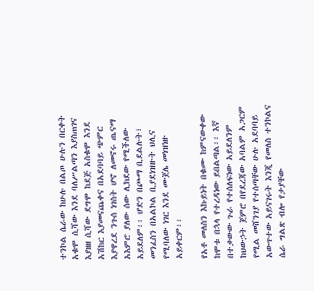ተንኮል ሴራው ከሁሉ በልጦ ሁሉን በርቀት አቁሞ ሲሻው እንደ ባለሥልጣን እያስጠገና እያዘዘ ሲሻው ደግሞ ከደጅ አስቁሞ እንደ አሽከር እያመናጨቀና በአደባባይ ጭምር እያዋረደ ንጉሰ ነገስት ሆኖ ለመኖሩ ጤናማ አእምሮ ያለው ሰው ሊክደው የሚችለው አይደለም፡፡ ሆድን በጮማ ቢደልሉት፣ መንፈስን በአልኮል ቢያደነዝዙት ህሊና የሚባለው ነገር እንደ ሙጀሌ መነዝነዙ አይቀርም፡፡

የአቶ መለስን እኩይነት በቁሙ ከምናውቀው ከሞቱ በኋላ የተረዳነው ይበልጣል፡፡ እኛ በተቃውው ጉራ የተሰለፍነው አይደለንም ከህውኃት ጀምሮ በየደረጃው አባልም አጋርም የሚል መሸንገያ የተሰጣቸው ሁሉ አደባባይ አውጥተው አይናገሩት እንጂ የመለስ ተንኮልና ሴራ ግልጽ ብሎ የታያቸው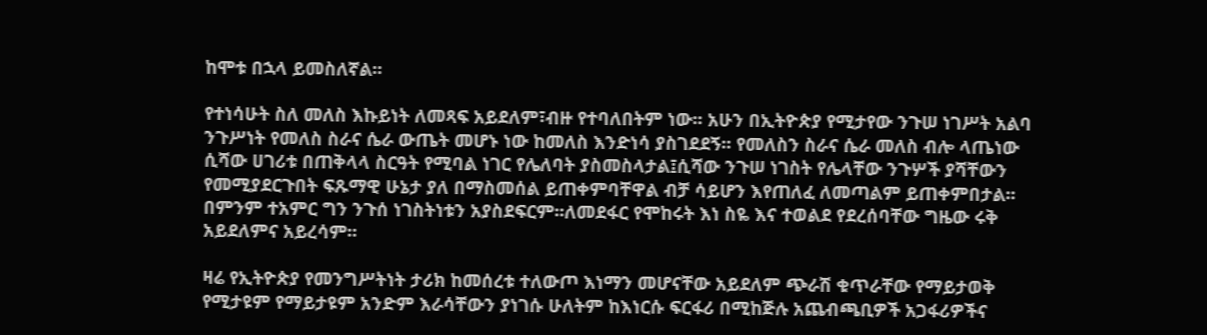ከሞቱ በኋላ ይመስለኛል፡፡

የተነሳሁት ስለ መለስ እኩይነት ለመጻፍ አይደለም፣ብዙ የተባለበትም ነው፡፡ አሁን በኢትዮጵያ የሚታየው ንጉሠ ነገሥት አልባ ንጉሥነት የመለስ ስራና ሴራ ውጤት መሆኑ ነው ከመለስ እንድነሳ ያስገደደኝ፡፡ የመለስን ስራና ሴራ መለስ ብሎ ላጤነው ሲሻው ሀገሪቱ በጠቅላላ ስርዓት የሚባል ነገር የሌለባት ያስመስላታል፤ሲሻው ንጉሠ ነገስት የሌላቸው ንጉሦች ያሻቸውን የመሚያደርጉበት ፍጹማዊ ሁኔታ ያለ በማስመሰል ይጠቀምባቸዋል ብቻ ሳይሆን እየጠለፈ ለመጣልም ይጠቀምበታል፡፡በምንም ተአምር ግን ንጉሰ ነገስትነቱን አያስደፍርም፡፡ለመደፋር የሞከሩት እነ ስዬ እና ተወልደ የደረሰባቸው ግዜው ሩቅ አይደለምና አይረሳም፡፡

ዛሬ የኢትዮጵያ የመንግሥትነት ታሪክ ከመሰረቱ ተለውጦ እነማን መሆናቸው አይደለም ጭራሽ ቁጥራቸው የማይታወቅ የሚታዩም የማይታዩም አንድም እራሳቸውን ያነገሱ ሁለትም ከእነርሱ ፍርፋሪ በሚከጅሉ አጨብጫቢዎች አጋፋሪዎችና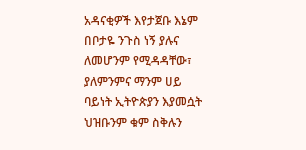አዳናቂዎች እየታጀቡ እኔም በቦታዬ ንጉስ ነኝ ያሉና ለመሆንም የሚዳዳቸው፣ ያለምንምና ማንም ሀይ ባይነት ኢትዮጵያን እያመሷት ህዝቡንም ቁም ስቅሉን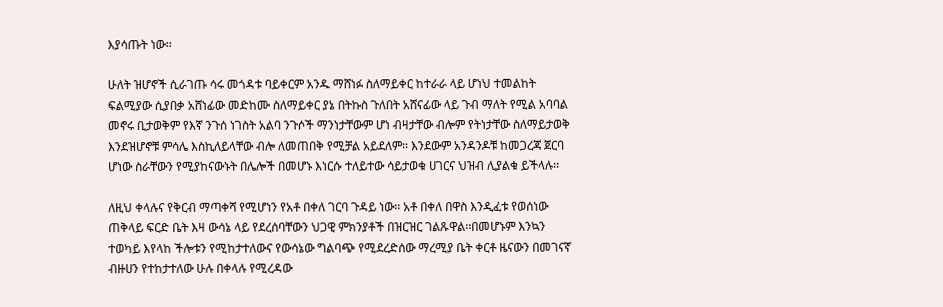እያሳጡት ነው፡፡

ሁለት ዝሆኖች ሲራገጡ ሳሩ መጎዳቱ ባይቀርም አንዱ ማሸነፉ ስለማይቀር ከተራራ ላይ ሆነህ ተመልከት ፍልሚያው ሲያበቃ አሸነፊው መድከሙ ስለማይቀር ያኔ በትኩስ ጉለበት አሸናፊው ላይ ጉብ ማለት የሚል አባባል መኖሩ ቢታወቅም የእኛ ንጉሰ ነገስት አልባ ንጉሶች ማንነታቸውም ሆነ ብዛታቸው ብሎም የትነታቸው ስለማይታወቅ እንደዝሆኖቹ ምሳሌ እስኪለይላቸው ብሎ ለመጠበቅ የሚቻል አይደለም፡፡ እንደውም አንዳንዶቹ ከመጋረጃ ጀርባ ሆነው ስራቸውን የሚያከናውኑት በሌሎች በመሆኑ እነርሱ ተለይተው ሳይታወቁ ሀገርና ህዝብ ሊያልቁ ይችላሉ፡፡

ለዚህ ቀላሉና የቅርብ ማጣቀሻ የሚሆነን የአቶ በቀለ ገርባ ጉዳይ ነው፡፡ አቶ በቀለ በዋስ እንዲፈቱ የወሰነው ጠቅላይ ፍርድ ቤት እዛ ውሳኔ ላይ የደረሰባቸውን ህጋዊ ምክንያቶች በዝርዝር ገልጹዋል፡፡በመሆኑም እንኳን ተወካይ እየላከ ችሎቱን የሚከታተለውና የውሳኔው ግልባጭ የሚደረድሰው ማረሚያ ቤት ቀርቶ ዜናውን በመገናኛ ብዙሀን የተከታተለው ሁሉ በቀላሉ የሚረዳው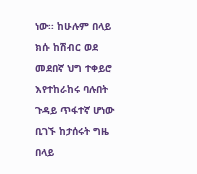ነው፡፡ ከሁሉም በላይ ክሱ ከሽብር ወደ መደበኛ ህግ ተቀይሮ እየተከራከሩ ባሉበት ጉዳይ ጥፋተኛ ሆነው ቢገኙ ከታሰሩት ግዜ በላይ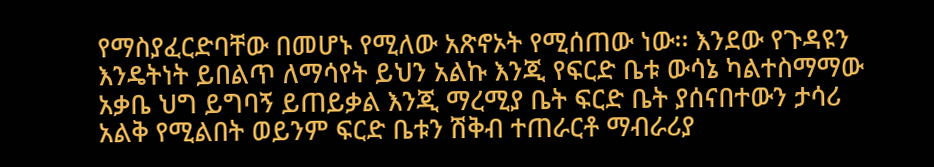የማስያፈርድባቸው በመሆኑ የሚለው አጽኖኦት የሚሰጠው ነው፡፡ እንደው የጉዳዩን እንዴትነት ይበልጥ ለማሳየት ይህን አልኩ እንጂ የፍርድ ቤቱ ውሳኔ ካልተስማማው አቃቤ ህግ ይግባኝ ይጠይቃል እንጂ ማረሚያ ቤት ፍርድ ቤት ያሰናበተውን ታሳሪ አልቅ የሚልበት ወይንም ፍርድ ቤቱን ሽቅብ ተጠራርቶ ማብራሪያ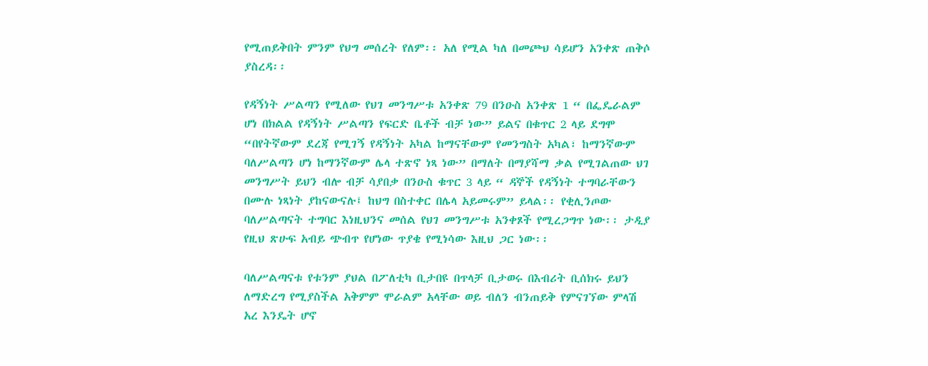የሚጠይቅበት ምንም የህግ መሰረት የለም፡፡ አለ የሚል ካለ በመጮህ ሳይሆን አንቀጽ ጠቅሶ ያስረዳ፡፡

የዳኝነት ሥልጣን የሚለው የህገ መንግሥቱ አንቀጽ 79 በንዑስ አንቀጽ 1 “ በፌዴራልም ሆነ በክልል የዳኝነት ሥልጣን የፍርድ ቤቶች ብቻ ነው” ይልና በቁጥር 2 ላይ ደግሞ “በየትኛውም ደረጃ የሚገኝ የዳኝነት አካል ከማናቸውም የመንግስት አካል፣ ከማንኛውም ባለሥልጣን ሆነ ከማንኛውም ሌላ ተጽኖ ነጻ ነው” በማለት በማያሻማ ቃል የሚገልጠው ህገ መንግሥት ይህን ብሎ ብቻ ሳያበቃ በንዑስ ቁጥር 3 ላይ “ ዳኞች የዳኝነት ተግባራቸውን በሙሉ ነጻነት ያከናውናሉ፤ ከህግ በስተቀር በሌላ አይመሩም” ይላል፡፡ የቂሊንጦው ባለሥልጣናት ተግባር እነዚህንና መሰል የህገ መንግሥቱ አንቀጾች የሚረጋግጥ ነው፡፡ ታዲያ የዚህ ጽሁፍ አብይ ጭብጥ የሆነው ጥያቄ የሚነሳው እዚህ ጋር ነው፡፡

ባለሥልጣናቱ የቱንም ያህል በፖለቲካ ቢታበዩ በጥላቻ ቢታወሩ በእብሪት ቢሰክሩ ይህን ለማድረግ የሚያስችል አቅምም ሞራልም አላቸው ወይ ብለን ብንጠይቅ የምናገኘው ምላሽ አረ እንዴት ሆኖ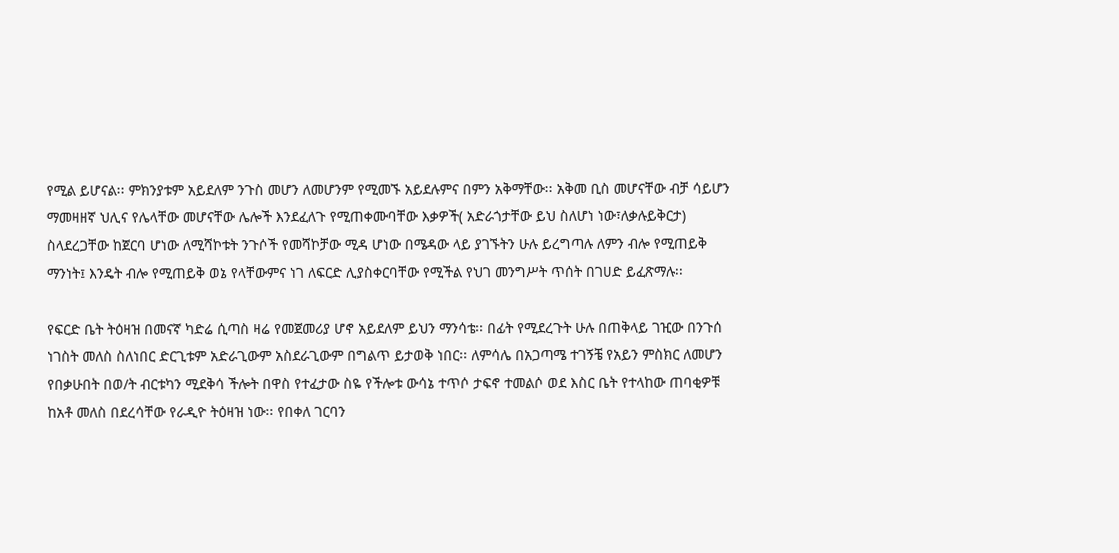የሚል ይሆናል፡፡ ምክንያቱም አይደለም ንጉስ መሆን ለመሆንም የሚመኙ አይደሉምና በምን አቅማቸው፡፡ አቅመ ቢስ መሆናቸው ብቻ ሳይሆን ማመዛዘኛ ህሊና የሌላቸው መሆናቸው ሌሎች እንደፈለጉ የሚጠቀሙባቸው እቃዎች( አድራጎታቸው ይህ ስለሆነ ነው፣ለቃሉይቅርታ) ስላደረጋቸው ከጀርባ ሆነው ለሚሻኮቱት ንጉሶች የመሻኮቻው ሚዳ ሆነው በሜዳው ላይ ያገኙትን ሁሉ ይረግጣሉ ለምን ብሎ የሚጠይቅ ማንነት፤ እንዴት ብሎ የሚጠይቅ ወኔ የላቸውምና ነገ ለፍርድ ሊያስቀርባቸው የሚችል የህገ መንግሥት ጥሰት በገሀድ ይፈጽማሉ፡፡

የፍርድ ቤት ትዕዛዝ በመናኛ ካድሬ ሲጣስ ዛሬ የመጀመሪያ ሆኖ አይደለም ይህን ማንሳቴ፡፡ በፊት የሚደረጉት ሁሉ በጠቅላይ ገዢው በንጉሰ ነገስት መለስ ስለነበር ድርጊቱም አድራጊውም አስደራጊውም በግልጥ ይታወቅ ነበር፡፡ ለምሳሌ በአጋጣሜ ተገኝቼ የአይን ምስክር ለመሆን የበቃሁበት በወ/ት ብርቱካን ሚደቅሳ ችሎት በዋስ የተፈታው ስዬ የችሎቱ ውሳኔ ተጥሶ ታፍኖ ተመልሶ ወደ እስር ቤት የተላከው ጠባቂዎቹ ከአቶ መለስ በደረሳቸው የራዲዮ ትዕዛዝ ነው፡፡ የበቀለ ገርባን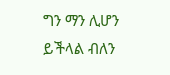ግን ማን ሊሆን ይችላል ብለን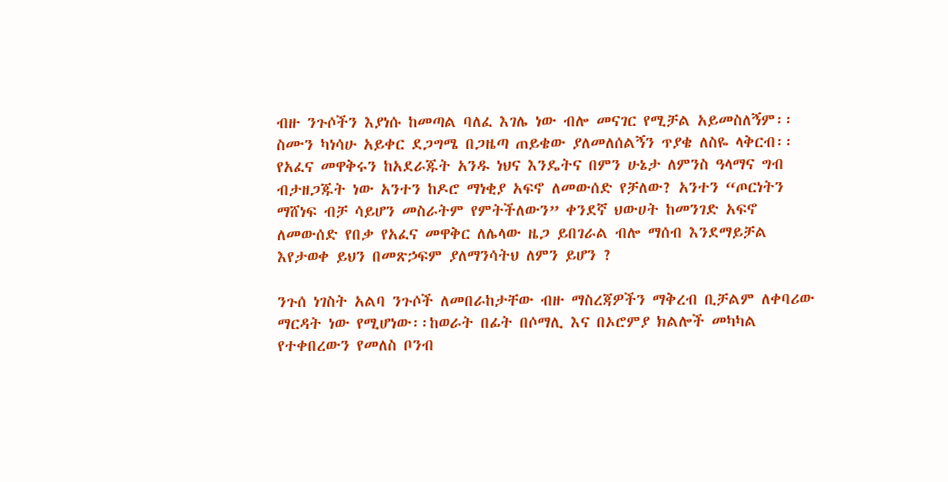ብዙ ንጉሶችን እያነሱ ከመጣል ባለፈ እገሌ ነው ብሎ መናገር የሚቻል አይመስለኝም፡፡ ስሙን ካነሳሁ አይቀር ደጋግሜ በጋዜጣ ጠይቄው ያለመለሰልኝን ጥያቄ ለስዬ ላቅርብ፡፡ የአፈና መዋቅሩን ከአደራጁት አንዱ ነህና እንዴትና በምን ሁኔታ ለምንስ ዓላማና ግብ ብታዘጋጁት ነው አንተን ከዶሮ ማነቂያ አፍኖ ለመውሰድ የቻለው? አንተን “ጦርነትን ማሸነፍ ብቻ ሳይሆን መስራትም የምትችለውን” ቀንደኛ ህውሀት ከመንገድ አፍኖ ለመውሰድ የበቃ የአፈና መዋቅር ለሌላው ዜጋ ይበገራል ብሎ ማሰብ እንደማይቻል እየታወቀ ይህን በመጽኃፍም ያለማንሳትህ ለምን ይሆን ?

ንጉሰ ነገስት አልባ ንጉሶች ለመበራከታቸው ብዙ ማስረጃዎችን ማቅረብ ቢቻልም ለቀባሪው ማርዳት ነው የሚሆነው፡፡ከወራት በፊት በሶማሊ እና በኦሮምያ ክልሎች መካካል የተቀበረውን የመለስ ቦንብ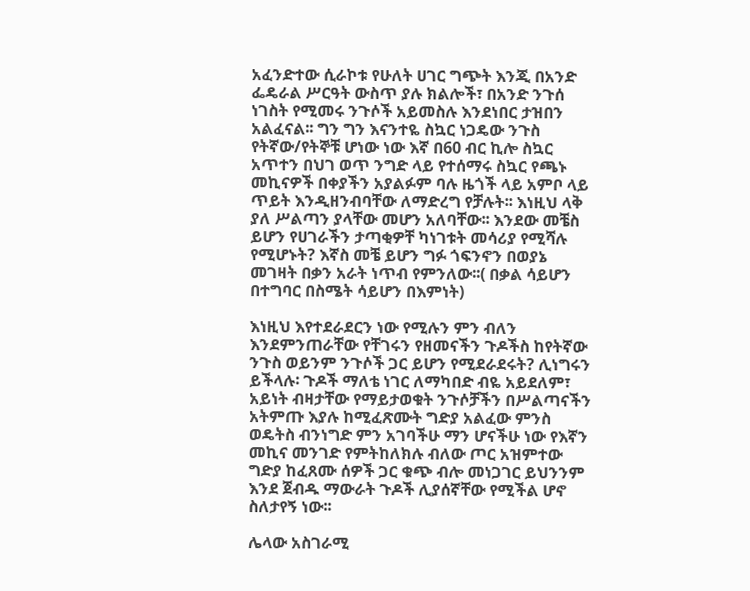አፈንድተው ሲራኮቱ የሁለት ሀገር ግጭት እንጂ በአንድ ፌዴራል ሥርዓት ውስጥ ያሉ ክልሎች፣ በአንድ ንጉሰ ነገስት የሚመሩ ንጉሶች አይመስሉ እንደነበር ታዝበን አልፈናል፡፡ ግን ግን እናንተዬ ስኳር ነጋዴው ንጉስ የትኛው/የትኞቹ ሆነው ነው እኛ በ60 ብር ኪሎ ስኳር አጥተን በህገ ወጥ ንግድ ላይ የተሰማሩ ስኳር የጫኑ መኪናዎች በቀያችን አያልፉም ባሉ ዜጎች ላይ አምቦ ላይ ጥይት እንዲዘንብባቸው ለማድረግ የቻሉት፡፡ እነዚህ ላቅ ያለ ሥልጣን ያላቸው መሆን አለባቸው፡፡ እንደው መቼስ ይሆን የሀገራችን ታጣቂዎቸ ካነገቱት መሳሪያ የሚሻሉ የሚሆኑት? እኛስ መቼ ይሆን ግፉ ጎፍንኖን በወያኔ መገዛት በቃን አራት ነጥብ የምንለው፡፡( በቃል ሳይሆን በተግባር በስሜት ሳይሆን በእምነት)

እነዚህ እየተደራደርን ነው የሚሉን ምን ብለን እንደምንጠራቸው የቸገሩን የዘመናችን ጉዶችስ ከየትኛው ንጉስ ወይንም ንጉሶች ጋር ይሆን የሚደራደሩት? ሊነግሩን ይችላሉ፡ ጉዶች ማለቴ ነገር ለማካበድ ብዬ አይደለም፣ አይነት ብዛታቸው የማይታወቁት ንጉሶቻችን በሥልጣናችን አትምጡ እያሉ ከሚፈጽሙት ግድያ አልፈው ምንስ ወዴትስ ብንነግድ ምን አገባችሁ ማን ሆናችሁ ነው የእኛን መኪና መንገድ የምትከለክሉ ብለው ጦር አዝምተው ግድያ ከፈጸሙ ሰዎች ጋር ቁጭ ብሎ መነጋገር ይህንንም እንደ ጀብዱ ማውራት ጉዶች ሊያሰኛቸው የሚችል ሆኖ ስለታየኝ ነው፡፡

ሌላው አስገራሚ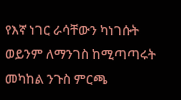የእኛ ነገር ራሳቸውን ካነገሱት ወይንም ለማንገስ ከሚጣጣሩት መካከል ንጉስ ምርጫ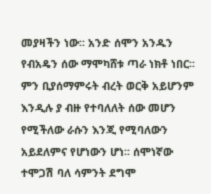መያዛችን ነው፡፡ አንድ ሰሞን አንዱን የብአዴን ሰው ማሞካሸቱ ጣራ ነክቶ ነበር፡፡ ምን ቢያሰማምሩት ብረት ወርቅ አይሆንም እንዲሉ ያ ብዙ የተባለለት ሰው መሆን የሚችለው ራሱን እንጂ የሚባለውን አይደለምና የሆነውን ሆነ፡፡ ሰሞነኛው ተሞጋሽ ባለ ሳምንት ደግሞ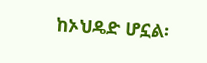ከኦህዴድ ሆኗል፡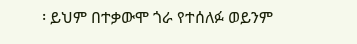፡ ይህም በተቃውሞ ጎራ የተሰለፉ ወይንም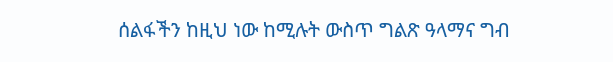ሰልፋችን ከዚህ ነው ከሚሉት ውስጥ ግልጽ ዓላማና ግብ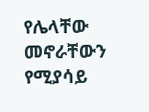የሌላቸው መኖራቸውን የሚያሳይ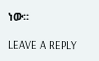ነው፡፡

LEAVE A REPLY